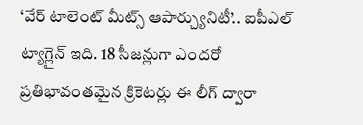‘వేర్ టాలెంట్ మీట్స్ ఆపార్చ్యునిటీ’.. ఐపీఎల్ ట్యాగ్లైన్ ఇది. 18 సీజన్లుగా ఎందరో ప్రతిభావంతమైన క్రికెటర్లు ఈ లీగ్ ద్వారా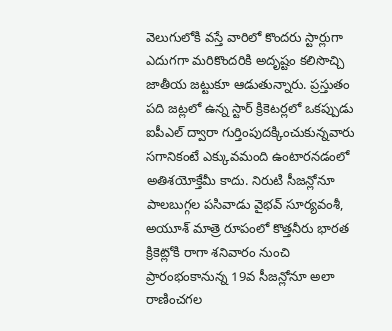వెలుగులోకి వస్తే వారిలో కొందరు స్టార్లుగా ఎదుగగా మరికొందరికి అదృష్టం కలిసొచ్చి జాతీయ జట్టుకూ ఆడుతున్నారు. ప్రస్తుతం పది జట్లలో ఉన్న స్టార్ క్రికెటర్లలో ఒకప్పుడు ఐపీఎల్ ద్వారా గుర్తింపుదక్కించుకున్నవారు సగానికంటే ఎక్కువమంది ఉంటారనడంలో అతిశయోక్తేమీ కాదు. నిరుటి సీజన్లోనూ పాలబుగ్గల పసివాడు వైభవ్ సూర్యవంశీ, అయూశ్ మాత్రె రూపంలో కొత్తనీరు భారత క్రికెట్లోకి రాగా శనివారం నుంచి ప్రారంభంకానున్న 19వ సీజన్లోనూ అలా రాణించగల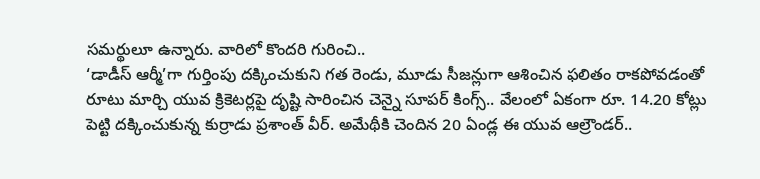సమర్థులూ ఉన్నారు. వారిలో కొందరి గురించి..
‘డాడీస్ ఆర్మీ’గా గుర్తింపు దక్కించుకుని గత రెండు, మూడు సీజన్లుగా ఆశించిన ఫలితం రాకపోవడంతో రూటు మార్చి యువ క్రికెటర్లపై దృష్టి సారించిన చెన్నై సూపర్ కింగ్స్.. వేలంలో ఏకంగా రూ. 14.20 కోట్లు పెట్టి దక్కించుకున్న కుర్రాడు ప్రశాంత్ వీర్. అమేథీకి చెందిన 20 ఏండ్ల ఈ యువ ఆల్రౌండర్..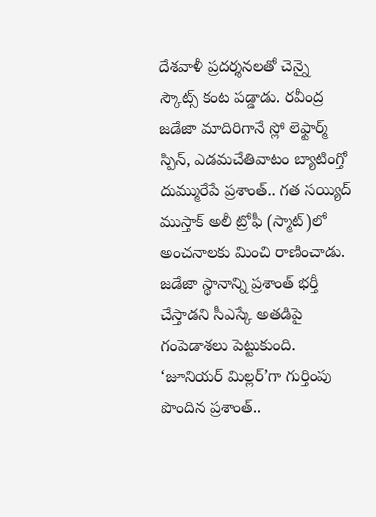దేశవాళీ ప్రదర్శనలతో చెన్నై స్కౌట్స్ కంట పడ్డాడు. రవీంద్ర జడేజా మాదిరిగానే స్లో లెఫ్టార్మ్ స్పిన్, ఎడమచేతివాటం బ్యాటింగ్తో దుమ్మురేపే ప్రశాంత్.. గత సయ్యిద్ ముస్తాక్ అలీ ట్రోఫీ (స్మాట్)లో అంచనాలకు మించి రాణించాడు. జడేజా స్థానాన్ని ప్రశాంత్ భర్తీ చేస్తాడని సీఎస్కే అతడిపై గంపెడాశలు పెట్టుకుంది. ‘జూనియర్ మిల్లర్’గా గుర్తింపు పొందిన ప్రశాంత్..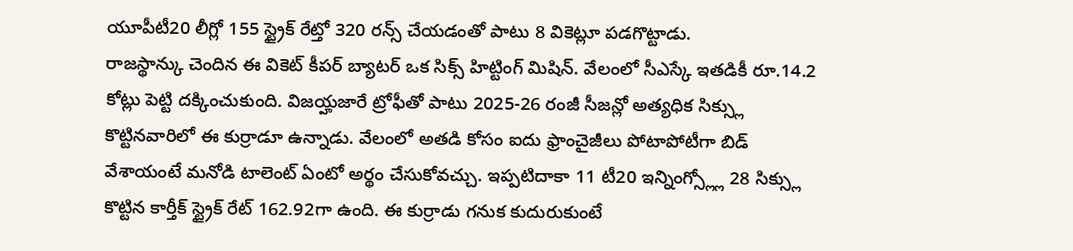యూపీటీ20 లీగ్లో 155 స్ట్రైక్ రేట్తో 320 రన్స్ చేయడంతో పాటు 8 వికెట్లూ పడగొట్టాడు.
రాజస్థాన్కు చెందిన ఈ వికెట్ కీపర్ బ్యాటర్ ఒక సిక్స్ హిట్టింగ్ మిషిన్. వేలంలో సీఎస్కే ఇతడికీ రూ.14.2 కోట్లు పెట్టి దక్కించుకుంది. విజయ్హజారే ట్రోఫీతో పాటు 2025-26 రంజీ సీజన్లో అత్యధిక సిక్స్లు కొట్టినవారిలో ఈ కుర్రాడూ ఉన్నాడు. వేలంలో అతడి కోసం ఐదు ఫ్రాంచైజీలు పోటాపోటీగా బిడ్ వేశాయంటే మనోడి టాలెంట్ ఏంటో అర్థం చేసుకోవచ్చు. ఇప్పటిదాకా 11 టీ20 ఇన్నింగ్స్ల్లో 28 సిక్స్లు కొట్టిన కార్తీక్ స్ట్రైక్ రేట్ 162.92గా ఉంది. ఈ కుర్రాడు గనుక కుదురుకుంటే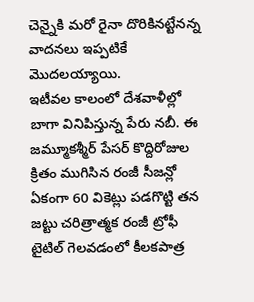చెన్నైకి మరో రైనా దొరికినట్టేనన్న వాదనలు ఇప్పటికే మొదలయ్యాయి.
ఇటీవల కాలంలో దేశవాళీల్లో బాగా వినిపిస్తున్న పేరు నబీ. ఈ జమ్మూకశ్మీర్ పేసర్ కొద్దిరోజుల క్రితం ముగిసిన రంజీ సీజన్లో ఏకంగా 60 వికెట్లు పడగొట్టి తన జట్టు చరిత్రాత్మక రంజీ ట్రోఫీ టైటిల్ గెలవడంలో కీలకపాత్ర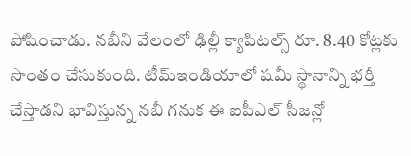పోషించాడు. నబీని వేలంలో ఢిల్లీ క్యాపిటల్స్ రూ. 8.40 కోట్లకు సొంతం చేసుకుంది. టీమ్ఇండియాలో షమీ స్థానాన్ని భర్తీ చేస్తాడని భావిస్తున్న నబీ గనుక ఈ ఐపీఎల్ సీజన్లో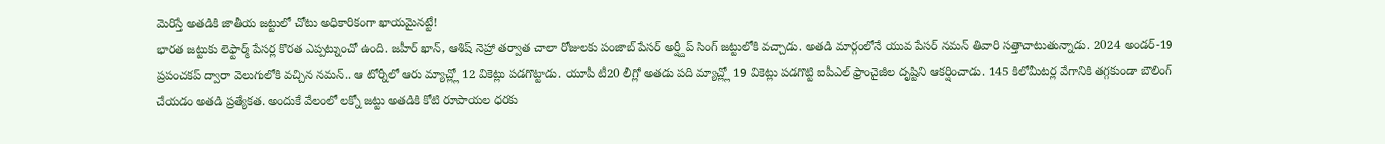మెరిస్తే అతడికి జాతీయ జట్టులో చోటు అధికారికంగా ఖాయమైనట్టే!
భారత జట్టుకు లెఫ్టార్మ్ పేసర్ల కొరత ఎప్పట్నుంచో ఉంది. జహీర్ ఖాన్, ఆశిష్ నెహ్రా తర్వాత చాలా రోజులకు పంజాబ్ పేసర్ అర్ష్దీప్ సింగ్ జట్టులోకి వచ్చాడు. అతడి మార్గంలోనే యువ పేసర్ నమన్ తివారి సత్తాచాటుతున్నాడు. 2024 అండర్-19 ప్రపంచకప్ ద్వారా వెలుగులోకి వచ్చిన నమన్.. ఆ టోర్నీలో ఆరు మ్యాచ్ల్లో 12 వికెట్లు పడగొట్టాడు. యూపీ టీ20 లీగ్లో అతడు పది మ్యాచ్ల్లో 19 వికెట్లు పడగొట్టి ఐపీఎల్ ఫ్రాంచైజీల దృష్టిని ఆకర్షించాడు. 145 కిలోమీటర్ల వేగానికి తగ్గకుండా బౌలింగ్ చేయడం అతడి ప్రత్యేకత. అందుకే వేలంలో లక్నో జట్టు అతడికి కోటి రూపాయల ధరకు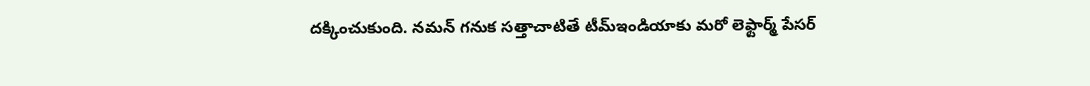దక్కించుకుంది. నమన్ గనుక సత్తాచాటితే టీమ్ఇండియాకు మరో లెఫ్టార్మ్ పేసర్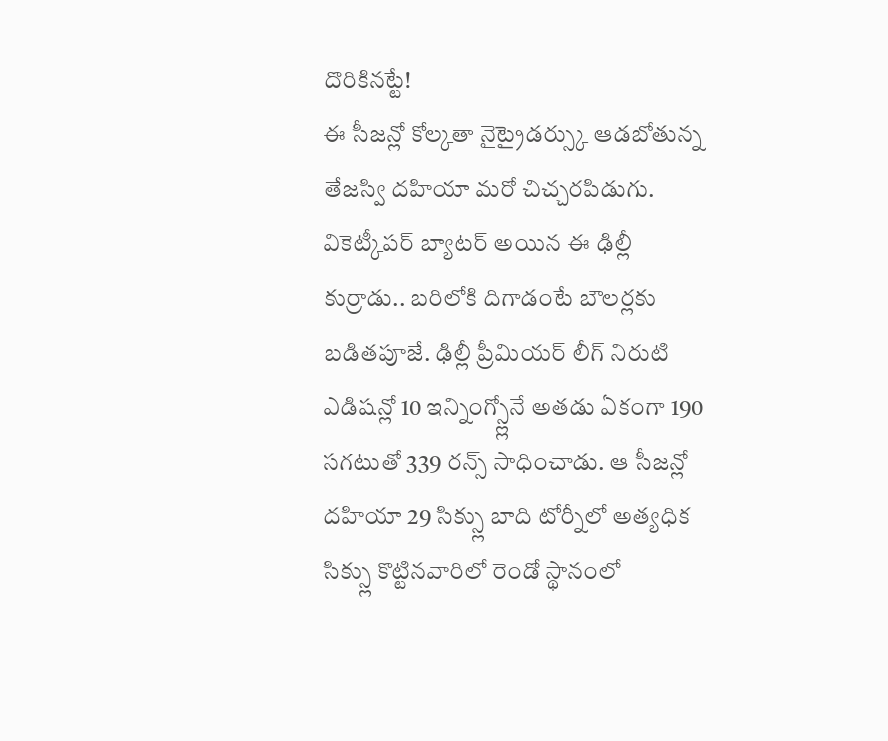దొరికినట్టే!
ఈ సీజన్లో కోల్కతా నైట్రైడర్స్కు ఆడబోతున్న తేజస్వి దహియా మరో చిచ్చరపిడుగు. వికెట్కీపర్ బ్యాటర్ అయిన ఈ ఢిల్లీ కుర్రాడు.. బరిలోకి దిగాడంటే బౌలర్లకు బడితపూజే. ఢిల్లీ ప్రీమియర్ లీగ్ నిరుటి ఎడిషన్లో 10 ఇన్నింగ్స్ల్లోనే అతడు ఏకంగా 190 సగటుతో 339 రన్స్ సాధించాడు. ఆ సీజన్లో దహియా 29 సిక్స్లు బాది టోర్నీలో అత్యధిక సిక్స్లు కొట్టినవారిలో రెండో స్థానంలో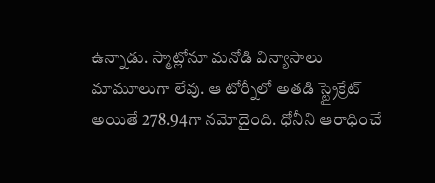ఉన్నాడు. స్మాట్లోనూ మనోడి విన్యాసాలు మామూలుగా లేవు. ఆ టోర్నీలో అతడి స్ట్రైక్రేట్ అయితే 278.94గా నమోదైంది. ధోనీని ఆరాధించే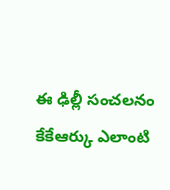ఈ ఢిల్లీ సంచలనం కేకేఆర్కు ఎలాంటి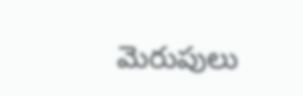మెరుపులు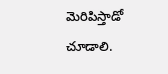మెరిపిస్తాడో చూడాలి.